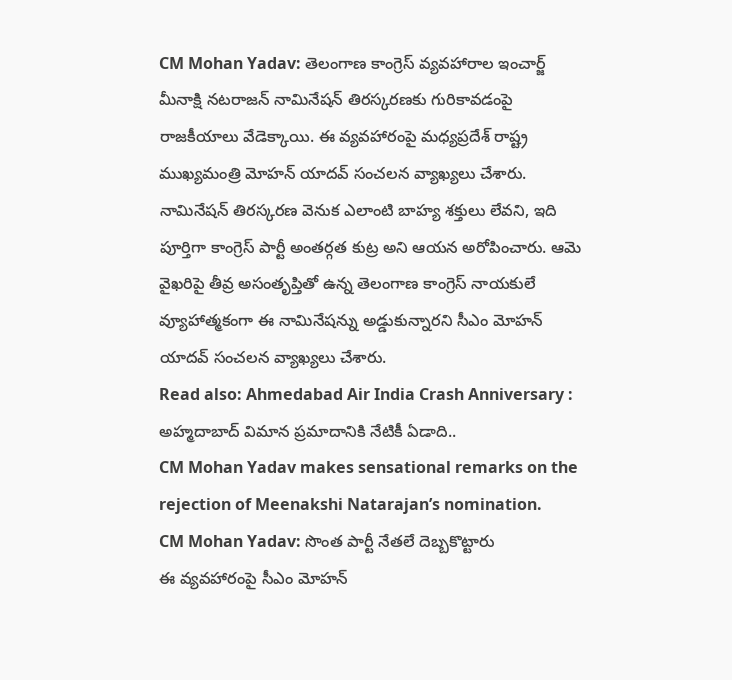CM Mohan Yadav: తెలంగాణ కాంగ్రెస్ వ్యవహారాల ఇంచార్జ్ మీనాక్షి నటరాజన్ నామినేషన్ తిరస్కరణకు గురికావడంపై రాజకీయాలు వేడెక్కాయి. ఈ వ్యవహారంపై మధ్యప్రదేశ్ రాష్ట్ర ముఖ్యమంత్రి మోహన్ యాదవ్ సంచలన వ్యాఖ్యలు చేశారు.
నామినేషన్ తిరస్కరణ వెనుక ఎలాంటి బాహ్య శక్తులు లేవని, ఇది పూర్తిగా కాంగ్రెస్ పార్టీ అంతర్గత కుట్ర అని ఆయన అరోపించారు. ఆమె వైఖరిపై తీవ్ర అసంతృప్తితో ఉన్న తెలంగాణ కాంగ్రెస్ నాయకులే వ్యూహాత్మకంగా ఈ నామినేషన్ను అడ్డుకున్నారని సీఎం మోహన్ యాదవ్ సంచలన వ్యాఖ్యలు చేశారు.
Read also: Ahmedabad Air India Crash Anniversary : అహ్మదాబాద్ విమాన ప్రమాదానికి నేటికీ ఏడాది..
CM Mohan Yadav makes sensational remarks on the rejection of Meenakshi Natarajan’s nomination.
CM Mohan Yadav: సొంత పార్టీ నేతలే దెబ్బకొట్టారు
ఈ వ్యవహారంపై సీఎం మోహన్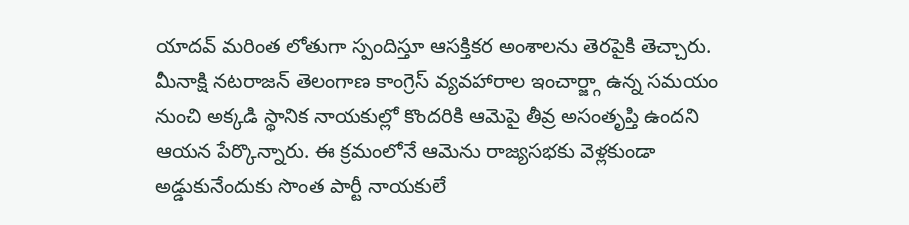యాదవ్ మరింత లోతుగా స్పందిస్తూ ఆసక్తికర అంశాలను తెరపైకి తెచ్చారు. మీనాక్షి నటరాజన్ తెలంగాణ కాంగ్రెస్ వ్యవహారాల ఇంచార్జ్గా ఉన్న సమయం నుంచి అక్కడి స్థానిక నాయకుల్లో కొందరికి ఆమెపై తీవ్ర అసంతృప్తి ఉందని ఆయన పేర్కొన్నారు. ఈ క్రమంలోనే ఆమెను రాజ్యసభకు వెళ్లకుండా అడ్డుకునేందుకు సొంత పార్టీ నాయకులే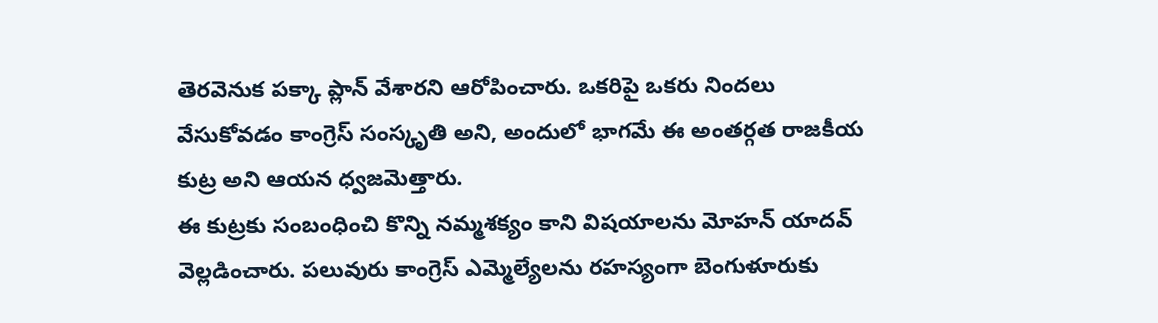తెరవెనుక పక్కా ప్లాన్ వేశారని ఆరోపించారు. ఒకరిపై ఒకరు నిందలు వేసుకోవడం కాంగ్రెస్ సంస్కృతి అని, అందులో భాగమే ఈ అంతర్గత రాజకీయ కుట్ర అని ఆయన ధ్వజమెత్తారు.
ఈ కుట్రకు సంబంధించి కొన్ని నమ్మశక్యం కాని విషయాలను మోహన్ యాదవ్ వెల్లడించారు. పలువురు కాంగ్రెస్ ఎమ్మెల్యేలను రహస్యంగా బెంగుళూరుకు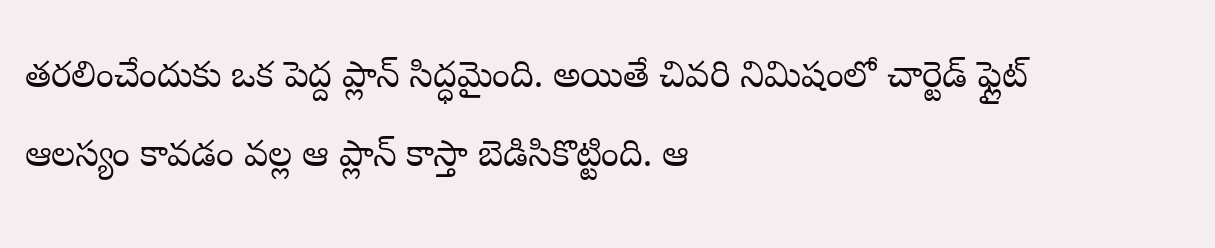తరలించేందుకు ఒక పెద్ద ప్లాన్ సిద్ధమైంది. అయితే చివరి నిమిషంలో చార్టెడ్ ఫ్లైట్ ఆలస్యం కావడం వల్ల ఆ ప్లాన్ కాస్తా బెడిసికొట్టింది. ఆ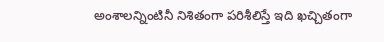అంశాలన్నింటినీ నిశితంగా పరిశీలిస్తే ఇది ఖచ్చితంగా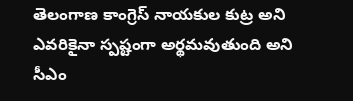తెలంగాణ కాంగ్రెస్ నాయకుల కుట్ర అని ఎవరికైనా స్పష్టంగా అర్థమవుతుంది అని సీఎం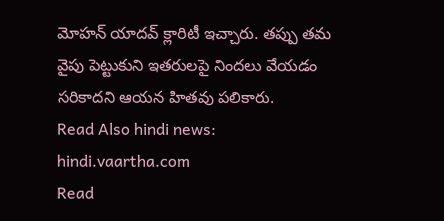మోహన్ యాదవ్ క్లారిటీ ఇచ్చారు. తప్పు తమ వైపు పెట్టుకుని ఇతరులపై నిందలు వేయడం సరికాదని ఆయన హితవు పలికారు.
Read Also hindi news: hindi.vaartha.com
Read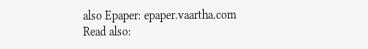also Epaper: epaper.vaartha.com
Read also: